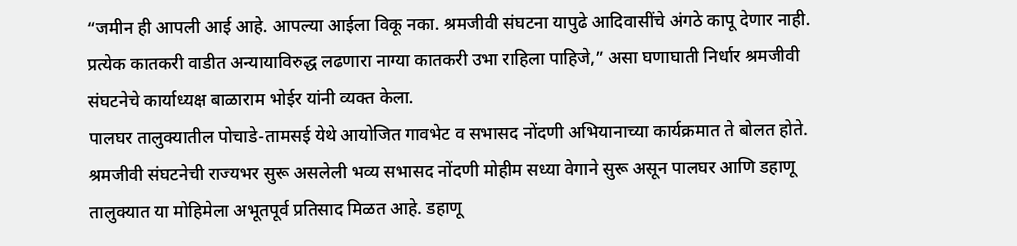“जमीन ही आपली आई आहे. आपल्या आईला विकू नका. श्रमजीवी संघटना यापुढे आदिवासींचे अंगठे कापू देणार नाही. प्रत्येक कातकरी वाडीत अन्यायाविरुद्ध लढणारा नाग्या कातकरी उभा राहिला पाहिजे,” असा घणाघाती निर्धार श्रमजीवी संघटनेचे कार्याध्यक्ष बाळाराम भोईर यांनी व्यक्त केला.
पालघर तालुक्यातील पोचाडे-तामसई येथे आयोजित गावभेट व सभासद नोंदणी अभियानाच्या कार्यक्रमात ते बोलत होते.
श्रमजीवी संघटनेची राज्यभर सुरू असलेली भव्य सभासद नोंदणी मोहीम सध्या वेगाने सुरू असून पालघर आणि डहाणू तालुक्यात या मोहिमेला अभूतपूर्व प्रतिसाद मिळत आहे. डहाणू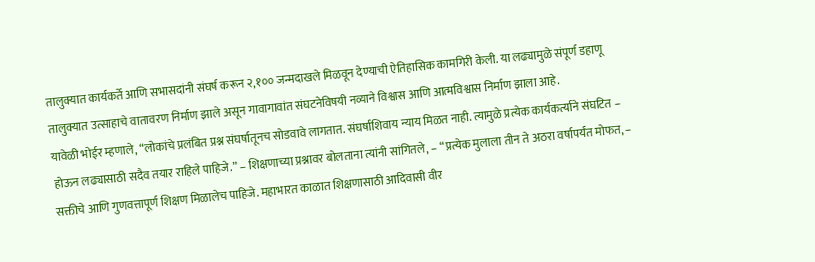तालुक्यात कार्यकर्ते आणि सभासदांनी संघर्ष करून २,१०० जन्मदाखले मिळवून देण्याची ऐतिहासिक कामगिरी केली. या लढ्यामुळे संपूर्ण डहाणू तालुक्यात उत्साहाचे वातावरण निर्माण झाले असून गावागावांत संघटनेविषयी नव्याने विश्वास आणि आत्मविश्वास निर्माण झाला आहे.
यावेळी भोईर म्हणाले, “लोकांचे प्रलंबित प्रश्न संघर्षातूनच सोडवावे लागतात. संघर्षाशिवाय न्याय मिळत नाही. त्यामुळे प्रत्येक कार्यकर्त्याने संघटित – होऊन लढ्यासाठी सदैव तयार राहिले पाहिजे.” – शिक्षणाच्या प्रश्नावर बोलताना त्यांनी सांगितले, – “प्रत्येक मुलाला तीन ते अठरा वर्षापर्यंत मोफत, – सक्तीचे आणि गुणवत्तापूर्ण शिक्षण मिळालेच पाहिजे. महाभारत काळात शिक्षणासाठी आदिवासी वीर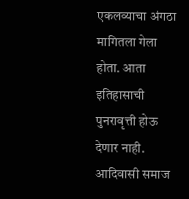एकलव्याचा अंगठा मागितला गेला होता. आता इतिहासाची पुनरावृत्ती होऊ देणार नाही. आदिवासी समाज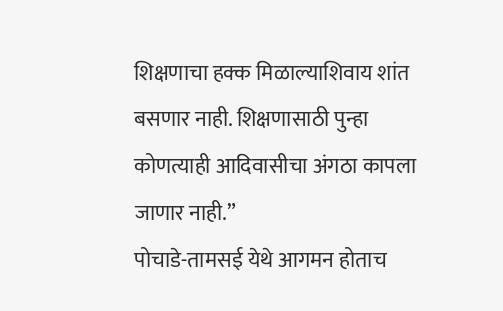शिक्षणाचा हक्क मिळाल्याशिवाय शांत बसणार नाही. शिक्षणासाठी पुन्हा कोणत्याही आदिवासीचा अंगठा कापला जाणार नाही.”
पोचाडे-तामसई येथे आगमन होताच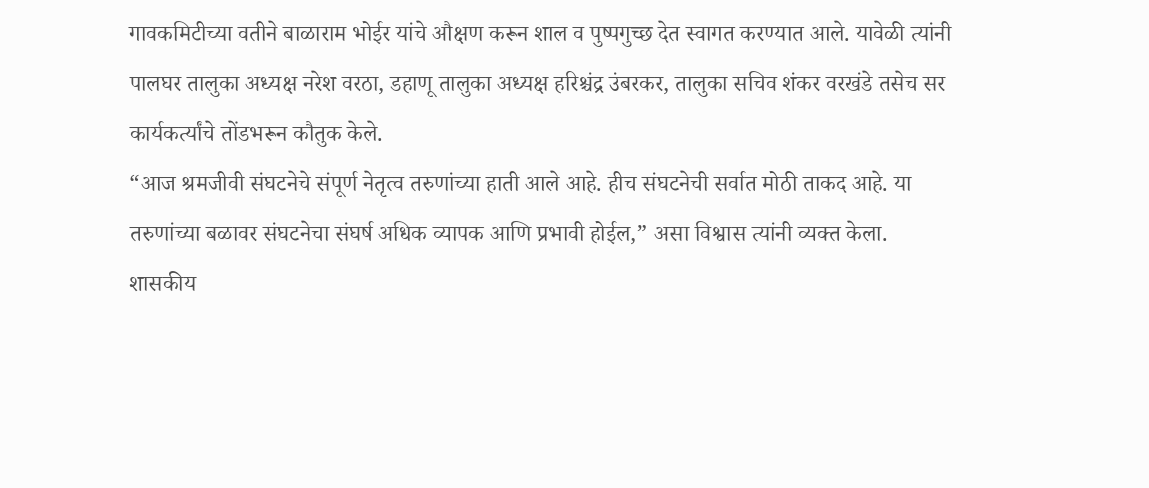गावकमिटीच्या वतीने बाळाराम भोईर यांचे औक्षण करून शाल व पुष्पगुच्छ देत स्वागत करण्यात आले. यावेळी त्यांनी पालघर तालुका अध्यक्ष नरेश वरठा, डहाणू तालुका अध्यक्ष हरिश्चंद्र उंबरकर, तालुका सचिव शंकर वरखंडे तसेच सर कार्यकर्त्यांचे तोंडभरून कौतुक केले.
“आज श्रमजीवी संघटनेचे संपूर्ण नेतृत्व तरुणांच्या हाती आले आहे. हीच संघटनेची सर्वात मोठी ताकद आहे. या तरुणांच्या बळावर संघटनेचा संघर्ष अधिक व्यापक आणि प्रभावी होईल,” असा विश्वास त्यांनी व्यक्त केला.
शासकीय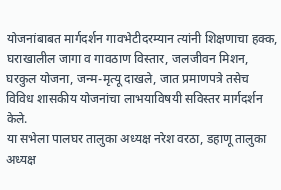योजनांबाबत मार्गदर्शन गावभेटीदरम्यान त्यांनी शिक्षणाचा हक्क, घराखालील जागा व गावठाण विस्तार, जलजीवन मिशन, घरकुल योजना, जन्म-मृत्यू दाखले, जात प्रमाणपत्रे तसेच विविध शासकीय योजनांचा लाभयाविषयी सविस्तर मार्गदर्शन केले.
या सभेला पालघर तालुका अध्यक्ष नरेश वरठा, डहाणू तालुका अध्यक्ष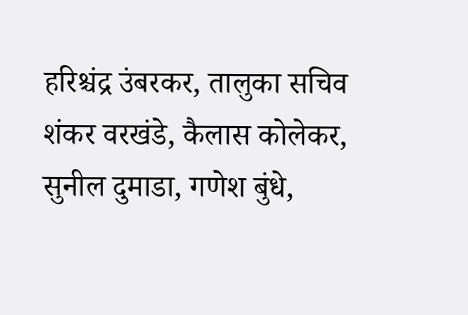हरिश्चंद्र उंबरकर, तालुका सचिव शंकर वरखंडे, कैलास कोलेकर, सुनील दुमाडा, गणेश बुंधे,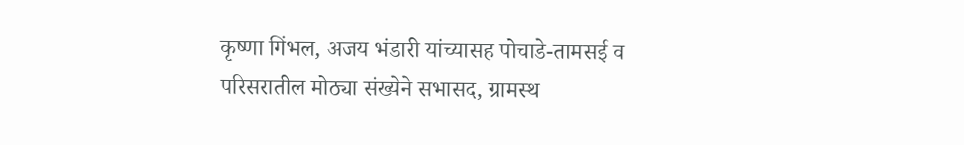कृष्णा गिंभल, अजय भंडारी यांच्यासह पोचाडे-तामसई व परिसरातील मोठ्या संख्येने सभासद, ग्रामस्थ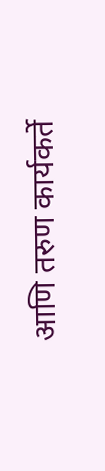आणि तरुण कार्यकर्ते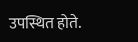उपस्थित होते.